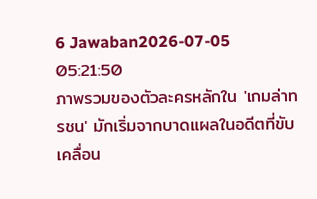6 Jawaban2026-07-05 05:21:50
ภาพรวมของตัวละครหลักใน 'เกมล่าทรชน' มักเริ่มจากบาดแผลในอดีตที่ขับเคลื่อน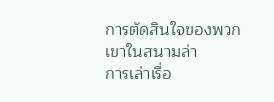การตัดสินใจของพวกเขาในสนามล่า
การเล่าเรื่อ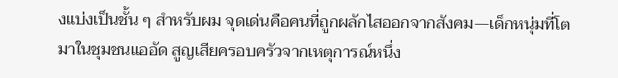งแบ่งเป็นชั้น ๆ สำหรับผม จุดเด่นคือคนที่ถูกผลักไสออกจากสังคม—เด็กหนุ่มที่โตมาในชุมชนแออัด สูญเสียครอบครัวจากเหตุการณ์หนึ่ง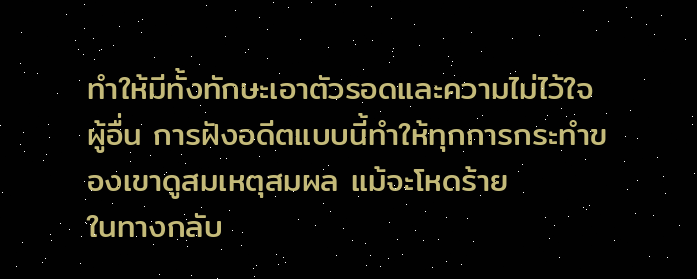ทำให้มีทั้งทักษะเอาตัวรอดและความไม่ไว้ใจผู้อื่น การฝังอดีตแบบนี้ทำให้ทุกการกระทำของเขาดูสมเหตุสมผล แม้จะโหดร้าย
ในทางกลับ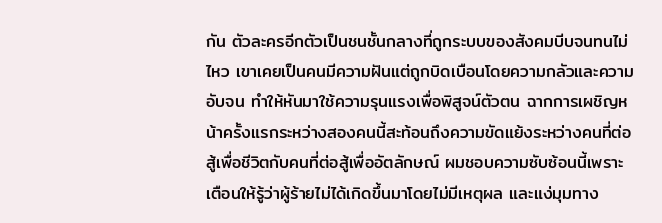กัน ตัวละครอีกตัวเป็นชนชั้นกลางที่ถูกระบบของสังคมบีบจนทนไม่ไหว เขาเคยเป็นคนมีความฝันแต่ถูกบิดเบือนโดยความกลัวและความอับจน ทำให้หันมาใช้ความรุนแรงเพื่อพิสูจน์ตัวตน ฉากการเผชิญหน้าครั้งแรกระหว่างสองคนนี้สะท้อนถึงความขัดแย้งระหว่างคนที่ต่อสู้เพื่อชีวิตกับคนที่ต่อสู้เพื่ออัตลักษณ์ ผมชอบความซับซ้อนนี้เพราะเตือนให้รู้ว่าผู้ร้ายไม่ได้เกิดขึ้นมาโดยไม่มีเหตุผล และแง่มุมทาง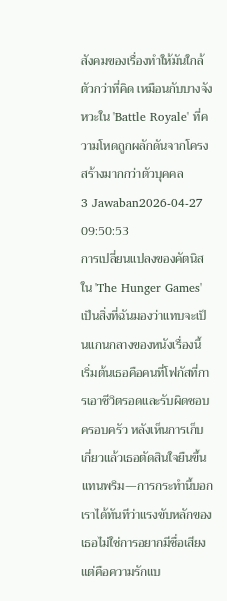สังคมของเรื่องทำให้มันใกล้ตัวกว่าที่คิด เหมือนกับบางจังหวะใน 'Battle Royale' ที่ความโหดถูกผลักดันจากโครงสร้างมากกว่าตัวบุคคล
3 Jawaban2026-04-27 09:50:53
การเปลี่ยนแปลงของคัตนิสใน 'The Hunger Games' เป็นสิ่งที่ฉันมองว่าแทบจะเป็นแกนกลางของหนังเรื่องนี้
เริ่มต้นเธอคือคนที่โฟกัสที่การเอาชีวิตรอดและรับผิดชอบครอบครัว หลังเห็นการเก็บเกี่ยวแล้วเธอตัดสินใจยืนขึ้นแทนพริม—การกระทำนี้บอกเราได้ทันทีว่าแรงขับหลักของเธอไม่ใช่การอยากมีชื่อเสียง แต่คือความรักแบ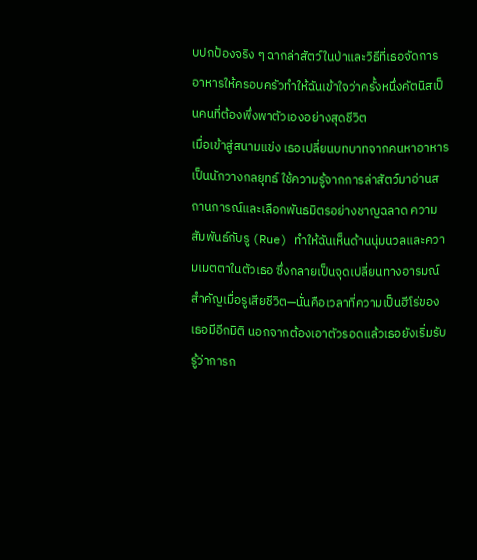บปกป้องจริง ๆ ฉากล่าสัตว์ในป่าและวิธีที่เธอจัดการอาหารให้ครอบครัวทำให้ฉันเข้าใจว่าครั้งหนึ่งคัตนิสเป็นคนที่ต้องพึ่งพาตัวเองอย่างสุดชีวิต
เมื่อเข้าสู่สนามแข่ง เธอเปลี่ยนบทบาทจากคนหาอาหารเป็นนักวางกลยุทธ์ ใช้ความรู้จากการล่าสัตว์มาอ่านสถานการณ์และเลือกพันธมิตรอย่างชาญฉลาด ความสัมพันธ์กับรู (Rue) ทำให้ฉันเห็นด้านนุ่มนวลและความเมตตาในตัวเธอ ซึ่งกลายเป็นจุดเปลี่ยนทางอารมณ์สำคัญเมื่อรูเสียชีวิต—นั่นคือเวลาที่ความเป็นฮีโร่ของเธอมีอีกมิติ นอกจากต้องเอาตัวรอดแล้วเธอยังเริ่มรับรู้ว่าการก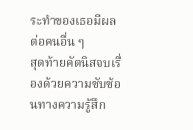ระทำของเธอมีผลต่อคนอื่น ๆ
สุดท้ายคัตนิสจบเรื่องด้วยความซับซ้อนทางความรู้สึก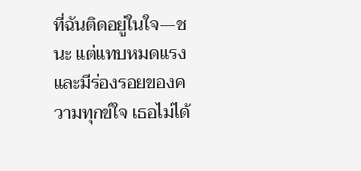ที่ฉันติดอยู่ในใจ—ชนะ แต่แทบหมดแรงและมีร่องรอยของความทุกข์ใจ เธอไม่ได้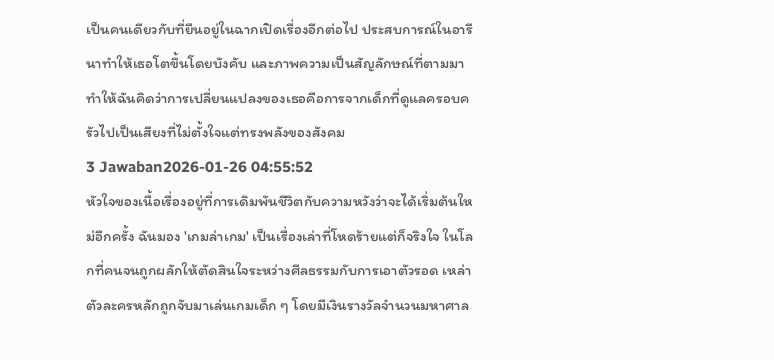เป็นคนเดียวกับที่ยืนอยู่ในฉากเปิดเรื่องอีกต่อไป ประสบการณ์ในอารีนาทำให้เธอโตขึ้นโดยบังคับ และภาพความเป็นสัญลักษณ์ที่ตามมาทำให้ฉันคิดว่าการเปลี่ยนแปลงของเธอคือการจากเด็กที่ดูแลครอบครัวไปเป็นเสียงที่ไม่ตั้งใจแต่ทรงพลังของสังคม
3 Jawaban2026-01-26 04:55:52
หัวใจของเนื้อเรื่องอยู่ที่การเดิมพันชีวิตกับความหวังว่าจะได้เริ่มต้นใหม่อีกครั้ง ฉันมอง 'เกมล่าเกม' เป็นเรื่องเล่าที่โหดร้ายแต่ก็จริงใจ ในโลกที่คนจนถูกผลักให้ตัดสินใจระหว่างศีลธรรมกับการเอาตัวรอด เหล่าตัวละครหลักถูกจับมาเล่นเกมเด็ก ๆ โดยมีเงินรางวัลจำนวนมหาศาล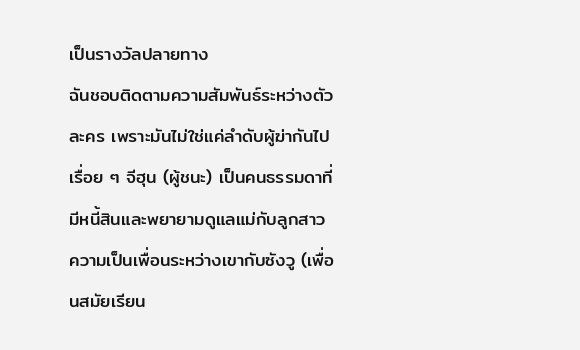เป็นรางวัลปลายทาง
ฉันชอบติดตามความสัมพันธ์ระหว่างตัวละคร เพราะมันไม่ใช่แค่ลำดับผู้ฆ่ากันไปเรื่อย ๆ จีฮุน (ผู้ชนะ) เป็นคนธรรมดาที่มีหนี้สินและพยายามดูแลแม่กับลูกสาว ความเป็นเพื่อนระหว่างเขากับซังวู (เพื่อนสมัยเรียน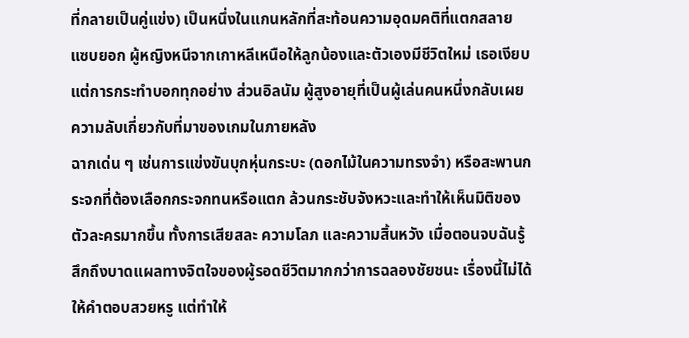ที่กลายเป็นคู่แข่ง) เป็นหนึ่งในแกนหลักที่สะท้อนความอุดมคติที่แตกสลาย แซบยอก ผู้หญิงหนีจากเกาหลีเหนือให้ลูกน้องและตัวเองมีชีวิตใหม่ เธอเงียบ แต่การกระทำบอกทุกอย่าง ส่วนอิลนัม ผู้สูงอายุที่เป็นผู้เล่นคนหนึ่งกลับเผยความลับเกี่ยวกับที่มาของเกมในภายหลัง
ฉากเด่น ๆ เช่นการแข่งขันบุกหุ่นกระบะ (ดอกไม้ในความทรงจำ) หรือสะพานกระจกที่ต้องเลือกกระจกทนหรือแตก ล้วนกระชับจังหวะและทำให้เห็นมิติของตัวละครมากขึ้น ทั้งการเสียสละ ความโลภ และความสิ้นหวัง เมื่อตอนจบฉันรู้สึกถึงบาดแผลทางจิตใจของผู้รอดชีวิตมากกว่าการฉลองชัยชนะ เรื่องนี้ไม่ได้ให้คำตอบสวยหรู แต่ทำให้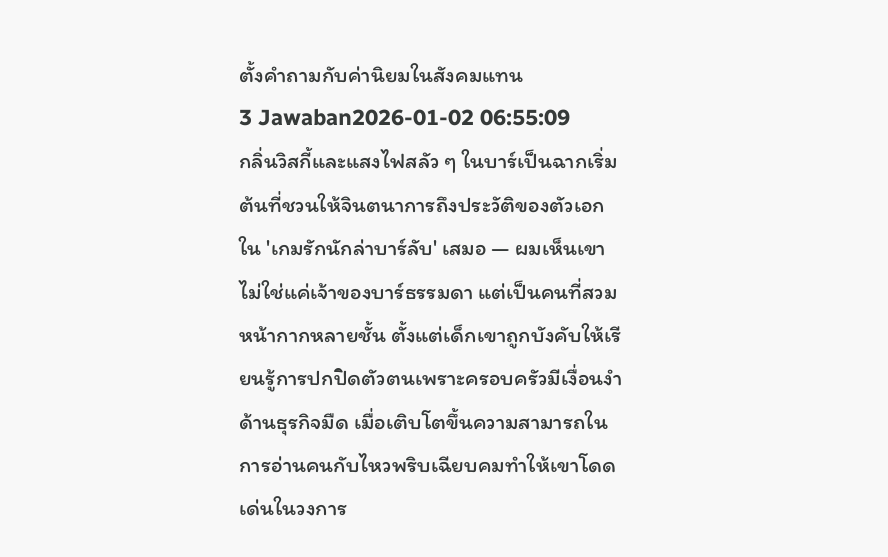ตั้งคำถามกับค่านิยมในสังคมแทน
3 Jawaban2026-01-02 06:55:09
กลิ่นวิสกี้และแสงไฟสลัว ๆ ในบาร์เป็นฉากเริ่มต้นที่ชวนให้จินตนาการถึงประวัติของตัวเอกใน 'เกมรักนักล่าบาร์ลับ' เสมอ — ผมเห็นเขาไม่ใช่แค่เจ้าของบาร์ธรรมดา แต่เป็นคนที่สวมหน้ากากหลายชั้น ตั้งแต่เด็กเขาถูกบังคับให้เรียนรู้การปกปิดตัวตนเพราะครอบครัวมีเงื่อนงำด้านธุรกิจมืด เมื่อเติบโตขึ้นความสามารถในการอ่านคนกับไหวพริบเฉียบคมทำให้เขาโดดเด่นในวงการ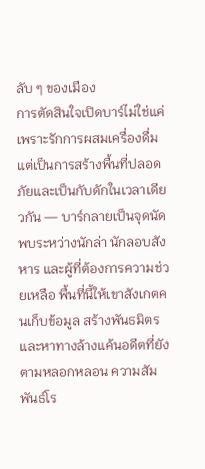ลับ ๆ ของเมือง
การตัดสินใจเปิดบาร์ไม่ใช่แค่เพราะรักการผสมเครื่องดื่ม แต่เป็นการสร้างพื้นที่ปลอดภัยและเป็นกับดักในเวลาเดียวกัน — บาร์กลายเป็นจุดนัดพบระหว่างนักล่า นักลอบสังหาร และผู้ที่ต้องการความช่วยเหลือ พื้นที่นี้ให้เขาสังเกตคนเก็บข้อมูล สร้างพันธมิตร และหาทางล้างแค้นอดีตที่ยังตามหลอกหลอน ความสัมพันธ์โร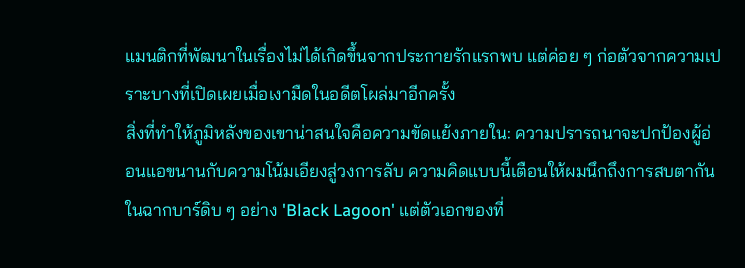แมนติกที่พัฒนาในเรื่องไม่ได้เกิดขึ้นจากประกายรักแรกพบ แต่ค่อย ๆ ก่อตัวจากความเปราะบางที่เปิดเผยเมื่อเงามืดในอดีตโผล่มาอีกครั้ง
สิ่งที่ทำให้ภูมิหลังของเขาน่าสนใจคือความขัดแย้งภายใน: ความปรารถนาจะปกป้องผู้อ่อนแอขนานกับความโน้มเอียงสู่วงการลับ ความคิดแบบนี้เตือนให้ผมนึกถึงการสบตากันในฉากบาร์ดิบ ๆ อย่าง 'Black Lagoon' แต่ตัวเอกของที่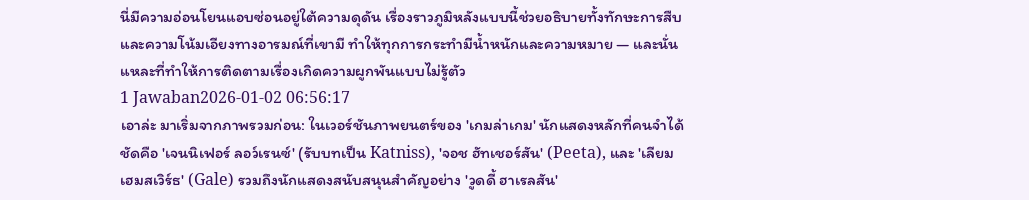นี่มีความอ่อนโยนแอบซ่อนอยู่ใต้ความดุดัน เรื่องราวภูมิหลังแบบนี้ช่วยอธิบายทั้งทักษะการสืบและความโน้มเอียงทางอารมณ์ที่เขามี ทำให้ทุกการกระทำมีน้ำหนักและความหมาย — และนั่นแหละที่ทำให้การติดตามเรื่องเกิดความผูกพันแบบไม่รู้ตัว
1 Jawaban2026-01-02 06:56:17
เอาล่ะ มาเริ่มจากภาพรวมก่อน: ในเวอร์ชันภาพยนตร์ของ 'เกมล่าเกม' นักแสดงหลักที่คนจำได้ชัดคือ 'เจนนิเฟอร์ ลอว์เรนซ์' (รับบทเป็น Katniss), 'จอช ฮัทเชอร์สัน' (Peeta), และ 'เลียม เฮมสเวิร์ธ' (Gale) รวมถึงนักแสดงสนับสนุนสำคัญอย่าง 'วูดดี้ ฮาเรลสัน'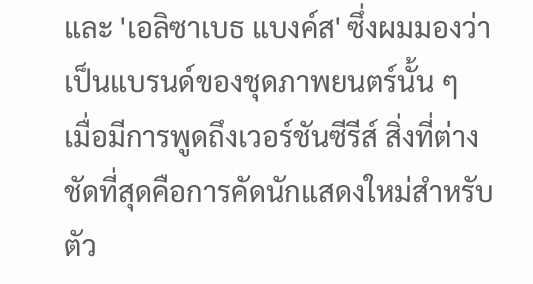และ 'เอลิซาเบธ แบงค์ส' ซึ่งผมมองว่าเป็นแบรนด์ของชุดภาพยนตร์นั้น ๆ
เมื่อมีการพูดถึงเวอร์ชันซีรีส์ สิ่งที่ต่างชัดที่สุดคือการคัดนักแสดงใหม่สำหรับตัว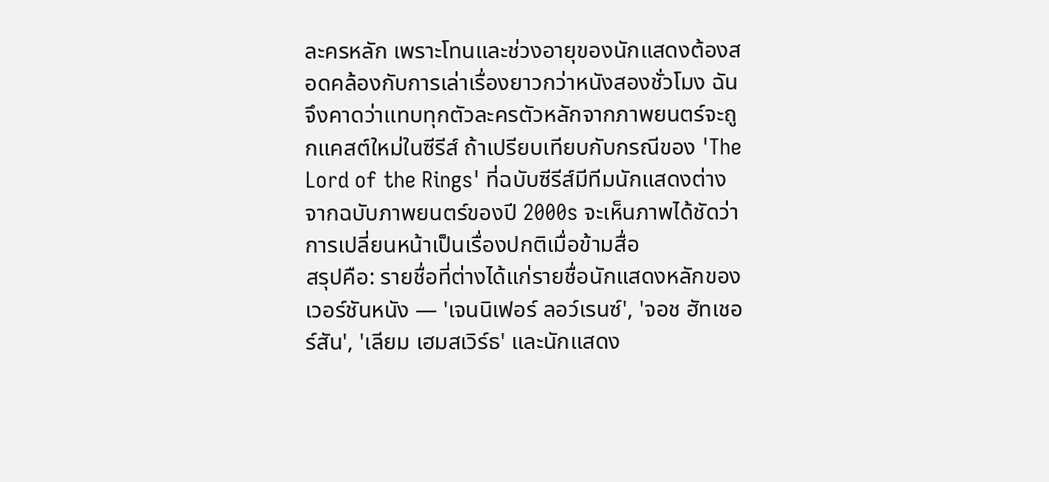ละครหลัก เพราะโทนและช่วงอายุของนักแสดงต้องสอดคล้องกับการเล่าเรื่องยาวกว่าหนังสองชั่วโมง ฉันจึงคาดว่าแทบทุกตัวละครตัวหลักจากภาพยนตร์จะถูกแคสต์ใหม่ในซีรีส์ ถ้าเปรียบเทียบกับกรณีของ 'The Lord of the Rings' ที่ฉบับซีรีส์มีทีมนักแสดงต่างจากฉบับภาพยนตร์ของปี 2000s จะเห็นภาพได้ชัดว่าการเปลี่ยนหน้าเป็นเรื่องปกติเมื่อข้ามสื่อ
สรุปคือ: รายชื่อที่ต่างได้แก่รายชื่อนักแสดงหลักของเวอร์ชันหนัง — 'เจนนิเฟอร์ ลอว์เรนซ์', 'จอช ฮัทเชอร์สัน', 'เลียม เฮมสเวิร์ธ' และนักแสดง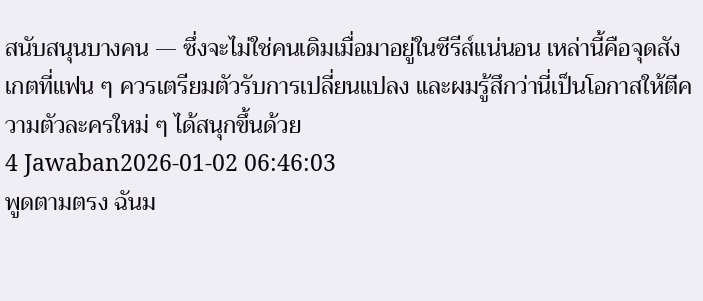สนับสนุนบางคน — ซึ่งจะไม่ใช่คนเดิมเมื่อมาอยู่ในซีรีส์แน่นอน เหล่านี้คือจุดสังเกตที่แฟน ๆ ควรเตรียมตัวรับการเปลี่ยนแปลง และผมรู้สึกว่านี่เป็นโอกาสให้ตีความตัวละครใหม่ ๆ ได้สนุกขึ้นด้วย
4 Jawaban2026-01-02 06:46:03
พูดตามตรง ฉันม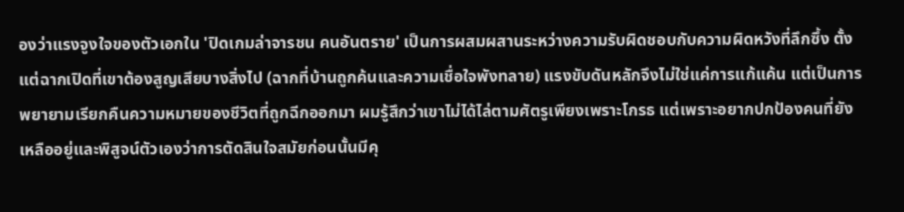องว่าแรงจูงใจของตัวเอกใน 'ปิดเกมล่าจารชน คนอันตราย' เป็นการผสมผสานระหว่างความรับผิดชอบกับความผิดหวังที่ลึกซึ้ง ตั้งแต่ฉากเปิดที่เขาต้องสูญเสียบางสิ่งไป (ฉากที่บ้านถูกค้นและความเชื่อใจพังทลาย) แรงขับดันหลักจึงไม่ใช่แค่การแก้แค้น แต่เป็นการพยายามเรียกคืนความหมายของชีวิตที่ถูกฉีกออกมา ผมรู้สึกว่าเขาไม่ได้ไล่ตามศัตรูเพียงเพราะโกรธ แต่เพราะอยากปกป้องคนที่ยังเหลืออยู่และพิสูจน์ตัวเองว่าการตัดสินใจสมัยก่อนนั้นมีคุ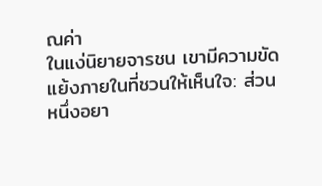ณค่า
ในแง่นิยายจารชน เขามีความขัดแย้งภายในที่ชวนให้เห็นใจ: ส่วนหนึ่งอยา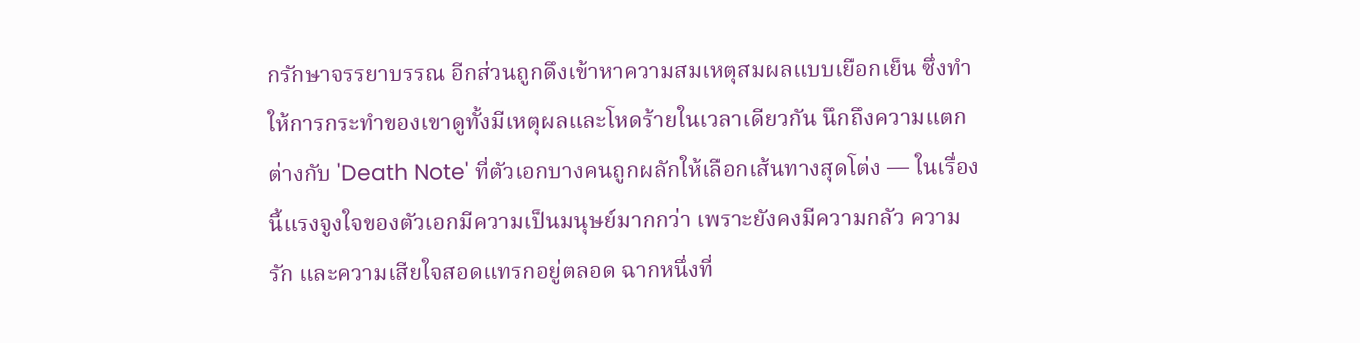กรักษาจรรยาบรรณ อีกส่วนถูกดึงเข้าหาความสมเหตุสมผลแบบเยือกเย็น ซึ่งทำให้การกระทำของเขาดูทั้งมีเหตุผลและโหดร้ายในเวลาเดียวกัน นึกถึงความแตกต่างกับ 'Death Note' ที่ตัวเอกบางคนถูกผลักให้เลือกเส้นทางสุดโต่ง — ในเรื่องนี้แรงจูงใจของตัวเอกมีความเป็นมนุษย์มากกว่า เพราะยังคงมีความกลัว ความรัก และความเสียใจสอดแทรกอยู่ตลอด ฉากหนึ่งที่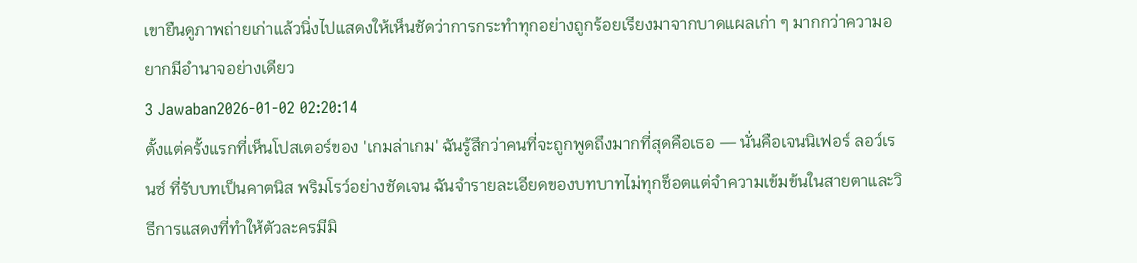เขายืนดูภาพถ่ายเก่าแล้วนิ่งไปแสดงให้เห็นชัดว่าการกระทำทุกอย่างถูกร้อยเรียงมาจากบาดแผลเก่า ๆ มากกว่าความอยากมีอำนาจอย่างเดียว
3 Jawaban2026-01-02 02:20:14
ตั้งแต่ครั้งแรกที่เห็นโปสเตอร์ของ 'เกมล่าเกม' ฉันรู้สึกว่าคนที่จะถูกพูดถึงมากที่สุดคือเธอ — นั่นคือเจนนิเฟอร์ ลอว์เรนซ์ ที่รับบทเป็นคาตนิส พริมโรว์อย่างชัดเจน ฉันจำรายละเอียดของบทบาทไม่ทุกช็อตแต่จำความเข้มข้นในสายตาและวิธีการแสดงที่ทำให้ตัวละครมีมิ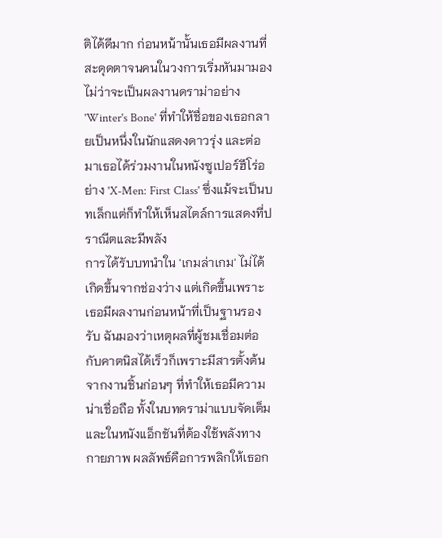ติได้ดีมาก ก่อนหน้านั้นเธอมีผลงานที่สะดุดตาจนคนในวงการเริ่มหันมามอง ไม่ว่าจะเป็นผลงานดราม่าอย่าง 'Winter's Bone' ที่ทำให้ชื่อของเธอกลายเป็นหนึ่งในนักแสดงดาวรุ่ง และต่อมาเธอได้ร่วมงานในหนังซูเปอร์ฮีโร่อย่าง 'X-Men: First Class' ซึ่งแม้จะเป็นบทเล็กแต่ก็ทำให้เห็นสไตล์การแสดงที่ปราณีตและมีพลัง
การได้รับบทนำใน 'เกมล่าเกม' ไม่ได้เกิดขึ้นจากช่องว่าง แต่เกิดขึ้นเพราะเธอมีผลงานก่อนหน้าที่เป็นฐานรองรับ ฉันมองว่าเหตุผลที่ผู้ชมเชื่อมต่อกับคาตนิสได้เร็วก็เพราะมีสารตั้งต้นจากงานชิ้นก่อนๆ ที่ทำให้เธอมีความน่าเชื่อถือ ทั้งในบทดราม่าแบบจัดเต็มและในหนังแอ็กชันที่ต้องใช้พลังทางกายภาพ ผลลัพธ์คือการพลิกให้เธอก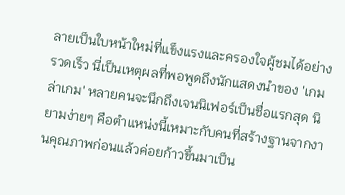ลายเป็นใบหน้าใหม่ที่แข็งแรงและครองใจผู้ชมได้อย่างรวดเร็ว นี่เป็นเหตุผลที่พอพูดถึงนักแสดงนำของ 'เกมล่าเกม' หลายคนจะนึกถึงเจนนิเฟอร์เป็นชื่อแรกสุด นิยามง่ายๆ คือตำแหน่งนี้เหมาะกับคนที่สร้างฐานจากงานคุณภาพก่อนแล้วค่อยก้าวขึ้นมาเป็น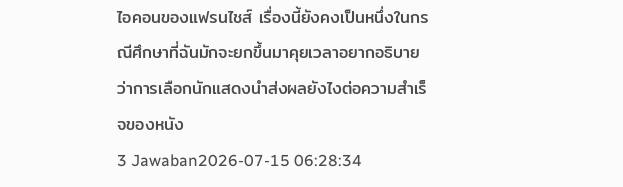ไอคอนของแฟรนไชส์ เรื่องนี้ยังคงเป็นหนึ่งในกรณีศึกษาที่ฉันมักจะยกขึ้นมาคุยเวลาอยากอธิบายว่าการเลือกนักแสดงนำส่งผลยังไงต่อความสำเร็จของหนัง
3 Jawaban2026-07-15 06:28:34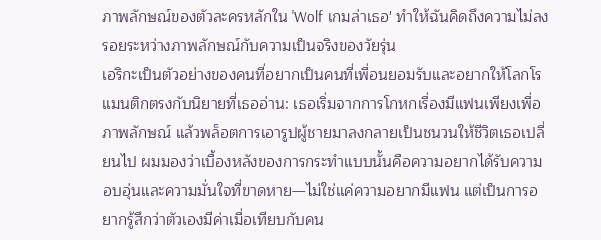ภาพลักษณ์ของตัวละครหลักใน 'Wolf เกมล่าเธอ' ทำให้ฉันคิดถึงความไม่ลงรอยระหว่างภาพลักษณ์กับความเป็นจริงของวัยรุ่น
เอริกะเป็นตัวอย่างของคนที่อยากเป็นคนที่เพื่อนยอมรับและอยากให้โลกโรแมนติกตรงกับนิยายที่เธออ่าน: เธอเริ่มจากการโกหกเรื่องมีแฟนเพียงเพื่อภาพลักษณ์ แล้วพล็อตการเอารูปผู้ชายมาลงกลายเป็นชนวนให้ชีวิตเธอเปลี่ยนไป ผมมองว่าเบื้องหลังของการกระทำแบบนั้นคือความอยากได้รับความอบอุ่นและความมั่นใจที่ขาดหาย—ไม่ใช่แค่ความอยากมีแฟน แต่เป็นการอยากรู้สึกว่าตัวเองมีค่าเมื่อเทียบกับคน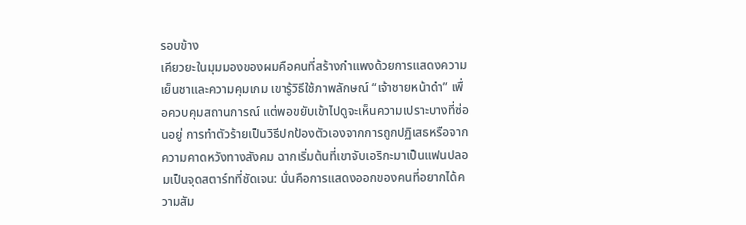รอบข้าง
เคียวยะในมุมมองของผมคือคนที่สร้างกำแพงด้วยการแสดงความเย็นชาและความคุมเกม เขารู้วิธีใช้ภาพลักษณ์ “เจ้าชายหน้าดำ” เพื่อควบคุมสถานการณ์ แต่พอขยับเข้าไปดูจะเห็นความเปราะบางที่ซ่อนอยู่ การทำตัวร้ายเป็นวิธีปกป้องตัวเองจากการถูกปฏิเสธหรือจากความคาดหวังทางสังคม ฉากเริ่มต้นที่เขาจับเอริกะมาเป็นแฟนปลอมเป็นจุดสตาร์ทที่ชัดเจน: นั่นคือการแสดงออกของคนที่อยากได้ความสัม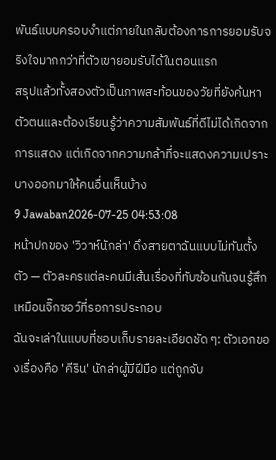พันธ์แบบครอบงำแต่ภายในกลับต้องการการยอมรับจริงใจมากกว่าที่ตัวเขายอมรับได้ในตอนแรก
สรุปแล้วทั้งสองตัวเป็นภาพสะท้อนของวัยที่ยังค้นหาตัวตนและต้องเรียนรู้ว่าความสัมพันธ์ที่ดีไม่ได้เกิดจากการแสดง แต่เกิดจากความกล้าที่จะแสดงความเปราะบางออกมาให้คนอื่นเห็นบ้าง
9 Jawaban2026-07-25 04:53:08
หน้าปกของ 'วิวาห์นักล่า' ดึงสายตาฉันแบบไม่ทันตั้งตัว — ตัวละครแต่ละคนมีเส้นเรื่องที่ทับซ้อนกันจนรู้สึกเหมือนจิ๊กซอว์ที่รอการประกอบ
ฉันจะเล่าในแบบที่ชอบเก็บรายละเอียดชัด ๆ: ตัวเอกของเรื่องคือ 'คีริน' นักล่าผู้มีฝีมือ แต่ถูกจับ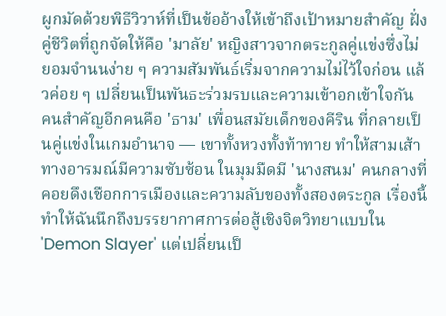ผูกมัดด้วยพิธีวิวาห์ที่เป็นข้ออ้างให้เข้าถึงเป้าหมายสำคัญ ฝั่งคู่ชีวิตที่ถูกจัดให้คือ 'มาลัย' หญิงสาวจากตระกูลคู่แข่งซึ่งไม่ยอมจำนนง่าย ๆ ความสัมพันธ์เริ่มจากความไม่ไว้ใจก่อน แล้วค่อย ๆ เปลี่ยนเป็นพันธะร่วมรบและความเข้าอกเข้าใจกัน
คนสำคัญอีกคนคือ 'ธาม' เพื่อนสมัยเด็กของคีริน ที่กลายเป็นคู่แข่งในเกมอำนาจ — เขาทั้งหวงทั้งท้าทาย ทำให้สามเส้าทางอารมณ์มีความซับซ้อน ในมุมมืดมี 'นางสนม' คนกลางที่คอยดึงเชือกการเมืองและความลับของทั้งสองตระกูล เรื่องนี้ทำให้ฉันนึกถึงบรรยากาศการต่อสู้เชิงจิตวิทยาแบบใน 'Demon Slayer' แต่เปลี่ยนเป็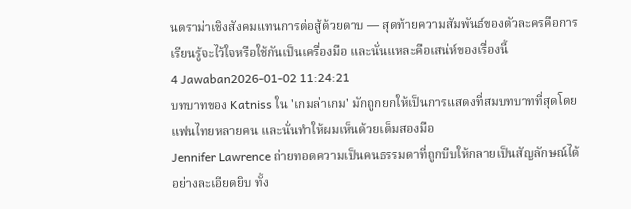นดราม่าเชิงสังคมแทนการต่อสู้ด้วยดาบ — สุดท้ายความสัมพันธ์ของตัวละครคือการเรียนรู้จะไว้ใจหรือใช้กันเป็นเครื่องมือ และนั่นแหละคือเสน่ห์ของเรื่องนี้
4 Jawaban2026-01-02 11:24:21
บทบาทของ Katniss ใน 'เกมล่าเกม' มักถูกยกให้เป็นการแสดงที่สมบทบาทที่สุดโดยแฟนไทยหลายคน และนั่นทำให้ผมเห็นด้วยเต็มสองมือ
Jennifer Lawrence ถ่ายทอดความเป็นคนธรรมดาที่ถูกบีบให้กลายเป็นสัญลักษณ์ได้อย่างละเอียดยิบ ทั้ง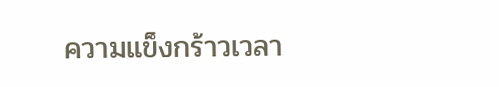ความแข็งกร้าวเวลา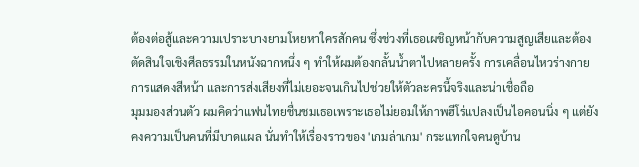ต้องต่อสู้และความเปราะบางยามโหยหาใครสักคน ซึ่งช่วงที่เธอเผชิญหน้ากับความสูญเสียและต้องตัดสินใจเชิงศีลธรรมในหนังฉากหนึ่ง ๆ ทำให้ผมต้องกลั้นน้ำตาไปหลายครั้ง การเคลื่อนไหวร่างกาย การแสดงสีหน้า และการส่งเสียงที่ไม่เยอะจนเกินไปช่วยให้ตัวละครนี้จริงและน่าเชื่อถือ
มุมมองส่วนตัว ผมคิดว่าแฟนไทยชื่นชมเธอเพราะเธอไม่ยอมให้ภาพฮีโร่แปลงเป็นไอคอนนิ่ง ๆ แต่ยังคงความเป็นคนที่มีบาดแผล นั่นทำให้เรื่องราวของ 'เกมล่าเกม' กระแทกใจคนดูบ้าน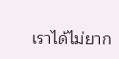เราได้ไม่ยาก